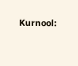Kurnool: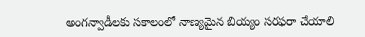అంగన్వాడీలకు సకాలంలో నాణ్యమైన బియ్యం సరఫరా చేయాలి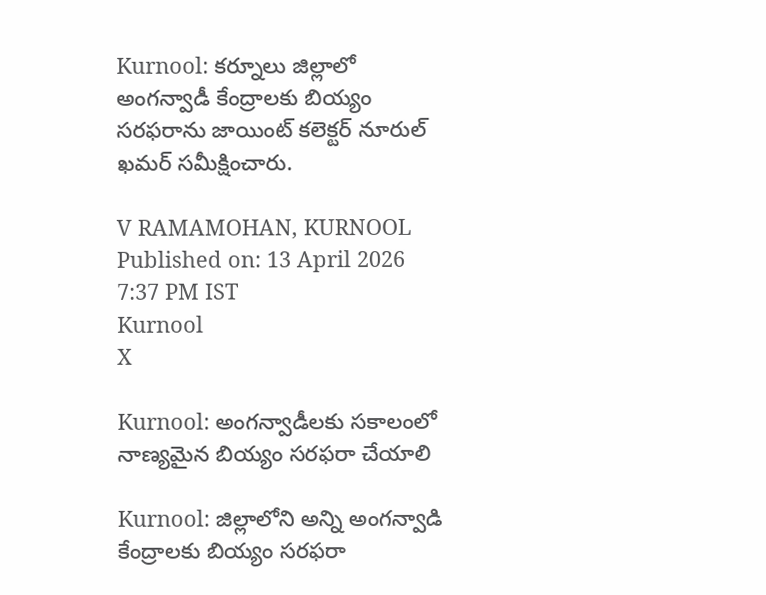Kurnool: కర్నూలు జిల్లాలో అంగన్వాడీ కేంద్రాలకు బియ్యం సరఫరాను జాయింట్ కలెక్టర్ నూరుల్ ఖమర్ సమీక్షించారు.

V RAMAMOHAN, KURNOOL
Published on: 13 April 2026 7:37 PM IST
Kurnool
X

Kurnool: అంగన్వాడీలకు సకాలంలో నాణ్యమైన బియ్యం సరఫరా చేయాలి

Kurnool: జిల్లాలోని అన్ని అంగన్వాడి కేంద్రాలకు బియ్యం సరఫరా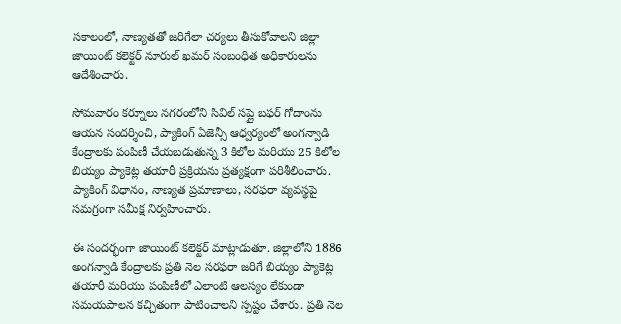సకాలంలో, నాణ్యతతో జరిగేలా చర్యలు తీసుకోవాలని జిల్లా జాయింట్ కలెక్టర్ నూరుల్ ఖమర్ సంబంధిత అధికారులను ఆదేశించారు.

సోమవారం కర్నూలు నగరంలోని సివిల్ సప్లై బఫర్ గోదాంను ఆయన సందర్శించి, ప్యాకింగ్ ఏజెన్సీ ఆధ్వర్యంలో అంగన్వాడి కేంద్రాలకు పంపిణీ చేయబడుతున్న 3 కిలోల మరియు 25 కిలోల బియ్యం ప్యాకెట్ల తయారీ ప్రక్రియను ప్రత్యక్షంగా పరిశీలించారు. ప్యాకింగ్ విధానం, నాణ్యత ప్రమాణాలు, సరఫరా వ్యవస్థపై సమగ్రంగా సమీక్ష నిర్వహించారు.

ఈ సందర్భంగా జాయింట్ కలెక్టర్ మాట్లాడుతూ. జిల్లాలోని 1886 అంగన్వాడి కేంద్రాలకు ప్రతి నెల సరఫరా జరిగే బియ్యం ప్యాకెట్ల తయారీ మరియు పంపిణీలో ఎలాంటి ఆలస్యం లేకుండా సమయపాలన కచ్చితంగా పాటించాలని స్పష్టం చేశారు. ప్రతి నెల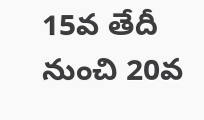15వ తేదీ నుంచి 20వ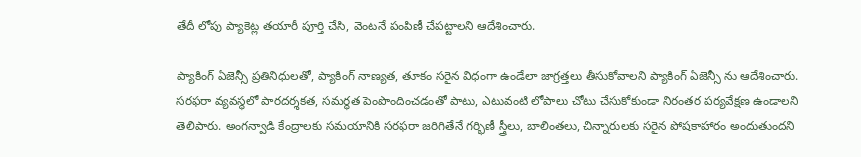తేదీ లోపు ప్యాకెట్ల తయారీ పూర్తి చేసి, వెంటనే పంపిణీ చేపట్టాలని ఆదేశించారు.

ప్యాకింగ్ ఏజెన్సీ ప్రతినిధులతో, ప్యాకింగ్ నాణ్యత, తూకం సరైన విధంగా ఉండేలా జాగ్రత్తలు తీసుకోవాలని ప్యాకింగ్ ఏజెన్సీ ను ఆదేశించారు. సరఫరా వ్యవస్థలో పారదర్శకత, సమర్థత పెంపొందించడంతో పాటు, ఎటువంటి లోపాలు చోటు చేసుకోకుండా నిరంతర పర్యవేక్షణ ఉండాలని తెలిపారు. అంగన్వాడి కేంద్రాలకు సమయానికి సరఫరా జరిగితేనే గర్భిణీ స్త్రీలు, బాలింతలు, చిన్నారులకు సరైన పోషకాహారం అందుతుందని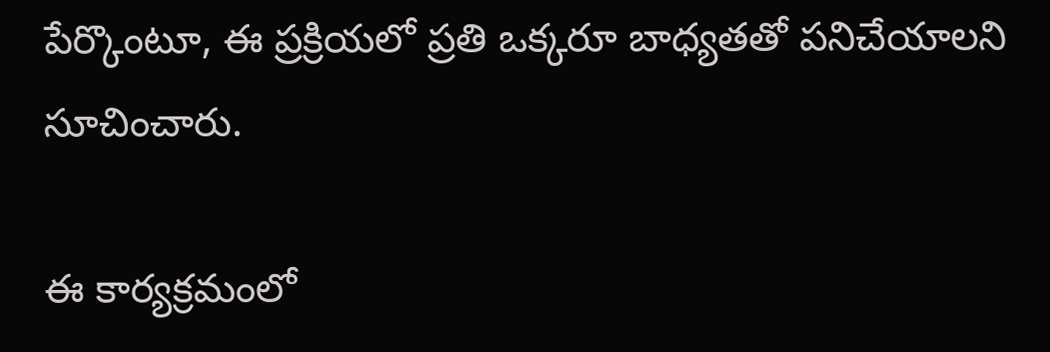పేర్కొంటూ, ఈ ప్రక్రియలో ప్రతి ఒక్కరూ బాధ్యతతో పనిచేయాలని సూచించారు.

ఈ కార్యక్రమంలో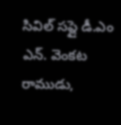సివిల్ సప్లై డీ.ఎం ఎన్. వెంకట రాముడు,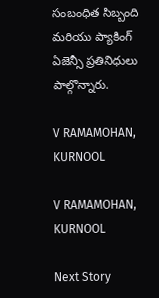సంబంధిత సిబ్బంది మరియు ప్యాకింగ్ ఏజెన్సీ ప్రతినిధులు పాల్గొన్నారు.

V RAMAMOHAN, KURNOOL

V RAMAMOHAN, KURNOOL

Next Story